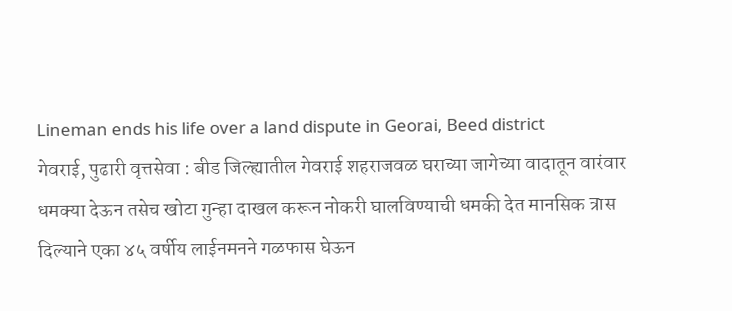Lineman ends his life over a land dispute in Georai, Beed district
गेवराई, पुढारी वृत्तसेवा : बीड जिल्ह्यातील गेवराई शहराजवळ घराच्या जागेच्या वादातून वारंवार धमक्या देऊन तसेच खोटा गुन्हा दाखल करून नोकरी घालविण्याची धमकी देत मानसिक त्रास दिल्याने एका ४५ वर्षीय लाईनमनने गळफास घेऊन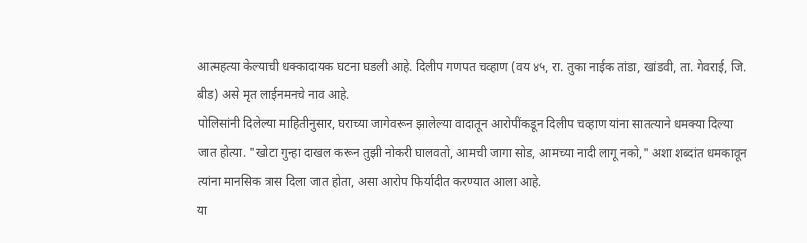आत्महत्या केल्याची धक्कादायक घटना घडली आहे. दिलीप गणपत चव्हाण (वय ४५, रा. तुका नाईक तांडा, खांडवी, ता. गेवराई, जि. बीड) असे मृत लाईनमनचे नाव आहे.
पोलिसांनी दिलेल्या माहितीनुसार, घराच्या जागेवरून झालेल्या वादातून आरोपींकडून दिलीप चव्हाण यांना सातत्याने धमक्या दिल्या जात होत्या. "खोटा गुन्हा दाखल करून तुझी नोकरी घालवतो, आमची जागा सोड, आमच्या नादी लागू नको," अशा शब्दांत धमकावून त्यांना मानसिक त्रास दिला जात होता, असा आरोप फिर्यादीत करण्यात आला आहे.
या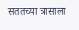सततच्या त्रासाला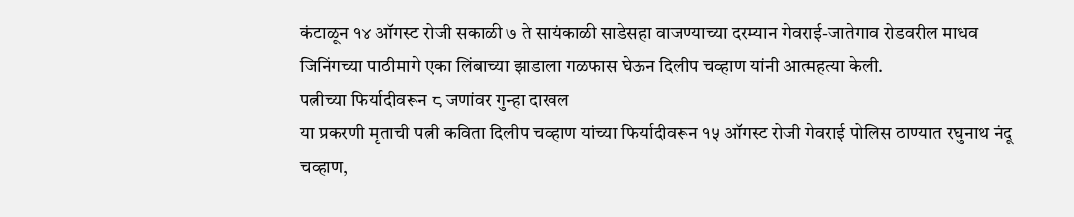कंटाळून १४ ऑगस्ट रोजी सकाळी ७ ते सायंकाळी साडेसहा वाजण्याच्या दरम्यान गेवराई-जातेगाव रोडवरील माधव जिनिंगच्या पाठीमागे एका लिंबाच्या झाडाला गळफास घेऊन दिलीप चव्हाण यांनी आत्महत्या केली.
पत्नीच्या फिर्यादीवरून ८ जणांवर गुन्हा दाखल
या प्रकरणी मृताची पत्नी कविता दिलीप चव्हाण यांच्या फिर्यादीवरून १५ ऑगस्ट रोजी गेवराई पोलिस ठाण्यात रघुनाथ नंदू चव्हाण,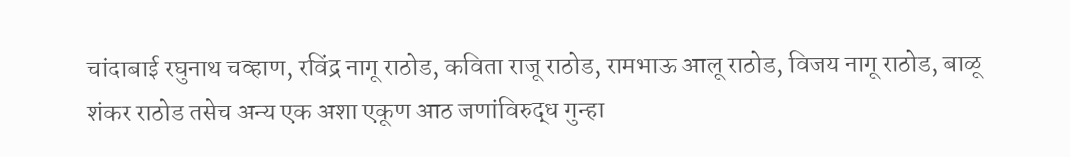चांदाबाई रघुनाथ चव्हाण, रविंद्र नागू राठोड, कविता राजू राठोड, रामभाऊ आलू राठोड, विजय नागू राठोड, बाळू शंकर राठोड तसेच अन्य एक अशा एकूण आठ जणांविरुद्ध गुन्हा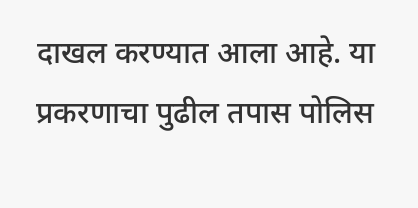दाखल करण्यात आला आहे. या प्रकरणाचा पुढील तपास पोलिस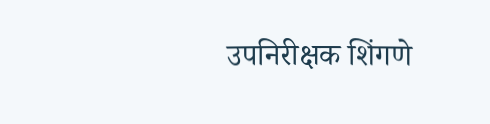उपनिरीक्षक शिंगणे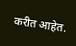करीत आहेत.